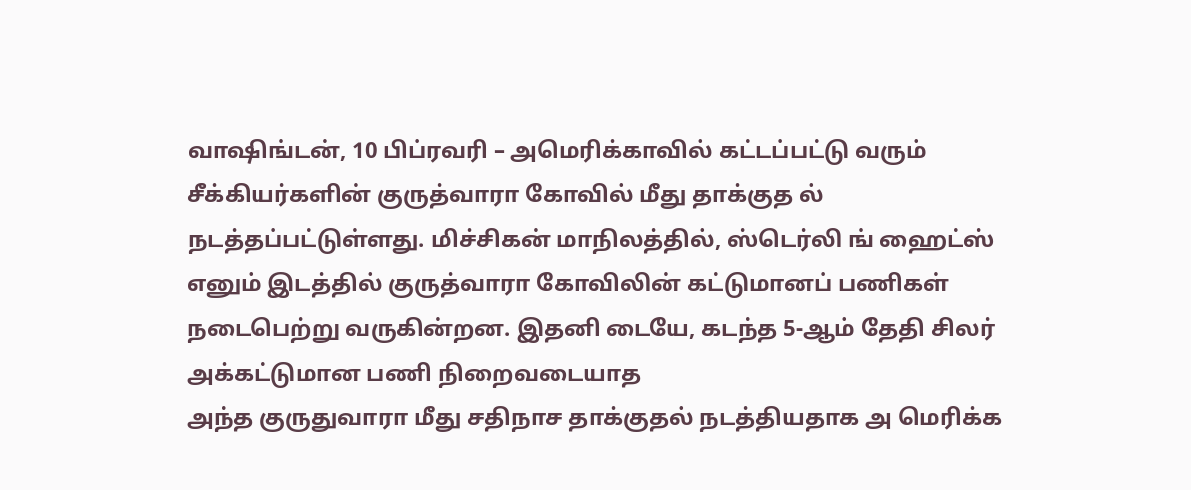வாஷிங்டன், 10 பிப்ரவரி – அமெரிக்காவில் கட்டப்பட்டு வரும் சீக்கியர்களின் குருத்வாரா கோவில் மீது தாக்குத ல் நடத்தப்பட்டுள்ளது. மிச்சிகன் மாநிலத்தில், ஸ்டெர்லி ங் ஹைட்ஸ் எனும் இடத்தில் குருத்வாரா கோவிலின் கட்டுமானப் பணிகள் நடைபெற்று வருகின்றன. இதனி டையே, கடந்த 5-ஆம் தேதி சிலர் அக்கட்டுமான பணி நிறைவடையாத
அந்த குருதுவாரா மீது சதிநாச தாக்குதல் நடத்தியதாக அ மெரிக்க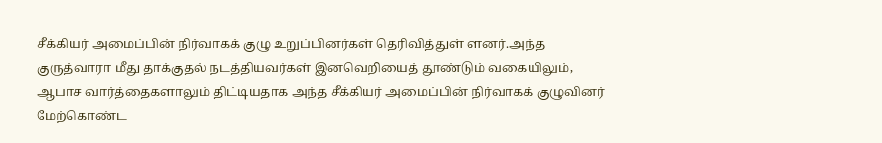சீக்கியர் அமைப்பின் நிர்வாகக் குழு உறுப்பினர்கள் தெரிவித்துள் ளனர்.அந்த குருத்வாரா மீது தாக்குதல் நடத்தியவர்கள் இனவெறியைத் தூண்டும் வகையிலும், ஆபாச வார்த்தைகளாலும் திட்டியதாக அந்த சீக்கியர் அமைப்பின் நிர்வாகக் குழுவினர் மேற்கொண்ட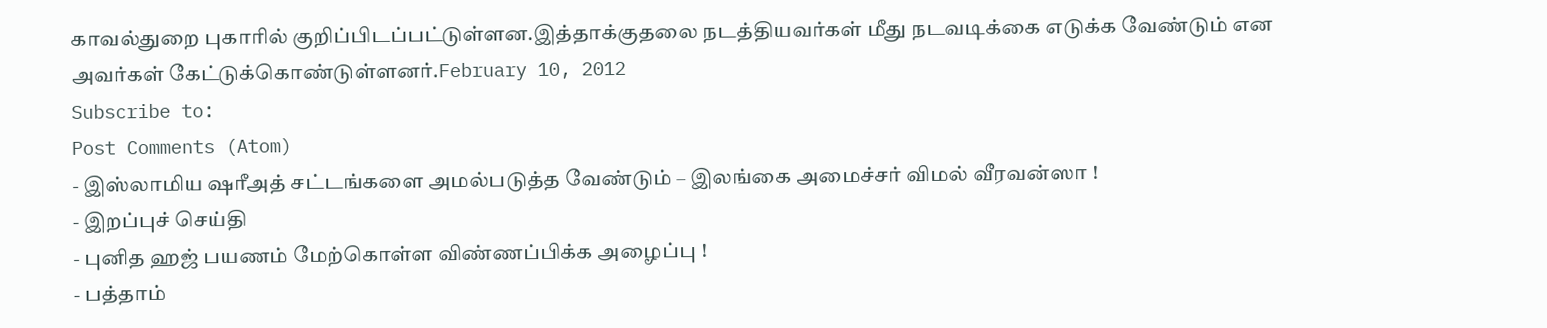காவல்துறை புகாரில் குறிப்பிடப்பட்டுள்ளன.இத்தாக்குதலை நடத்தியவர்கள் மீது நடவடிக்கை எடுக்க வேண்டும் என அவர்கள் கேட்டுக்கொண்டுள்ளனர்.February 10, 2012
Subscribe to:
Post Comments (Atom)
- இஸ்லாமிய ஷரீஅத் சட்டங்களை அமல்படுத்த வேண்டும் – இலங்கை அமைச்சர் விமல் வீரவன்ஸா !
- இறப்புச் செய்தி
- புனித ஹஜ் பயணம் மேற்கொள்ள விண்ணப்பிக்க அழைப்பு !
- பத்தாம்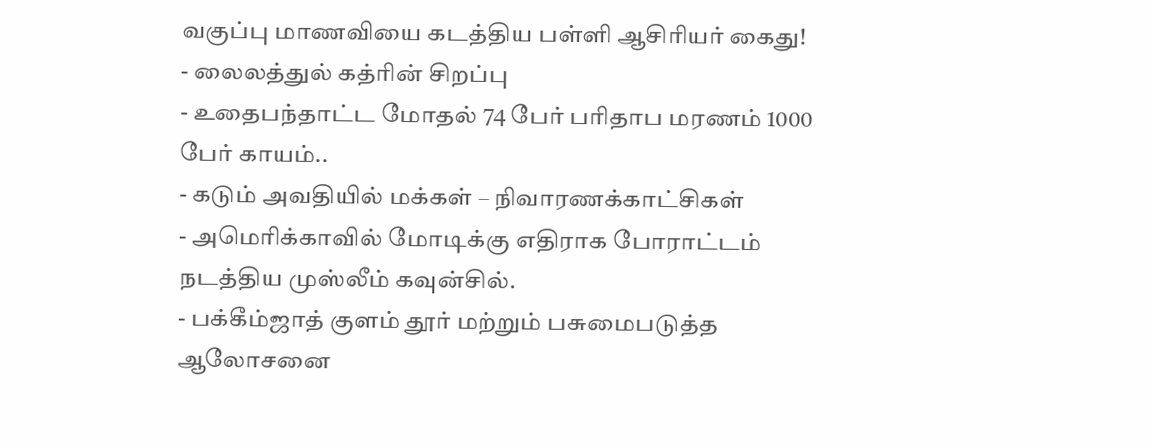வகுப்பு மாணவியை கடத்திய பள்ளி ஆசிரியர் கைது!
- லைலத்துல் கத்ரின் சிறப்பு
- உதைபந்தாட்ட மோதல் 74 பேர் பரிதாப மரணம் 1000 பேர் காயம்..
- கடும் அவதியில் மக்கள் – நிவாரணக்காட்சிகள்
- அமெரிக்காவில் மோடிக்கு எதிராக போராட்டம் நடத்திய முஸ்லீம் கவுன்சில்.
- பக்கீம்ஜாத் குளம் தூர் மற்றும் பசுமைபடுத்த ஆலோசனை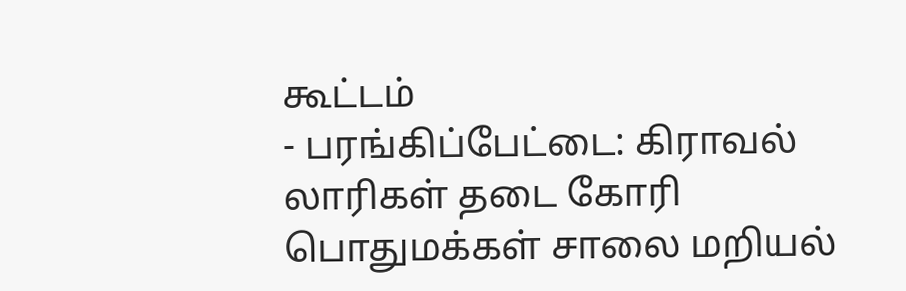கூட்டம்
- பரங்கிப்பேட்டை: கிராவல் லாரிகள் தடை கோரி பொதுமக்கள் சாலை மறியல்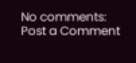No comments:
Post a Comment